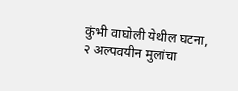कुंभी वाघोली येथील घटना, २ अल्पवयीन मुलांचा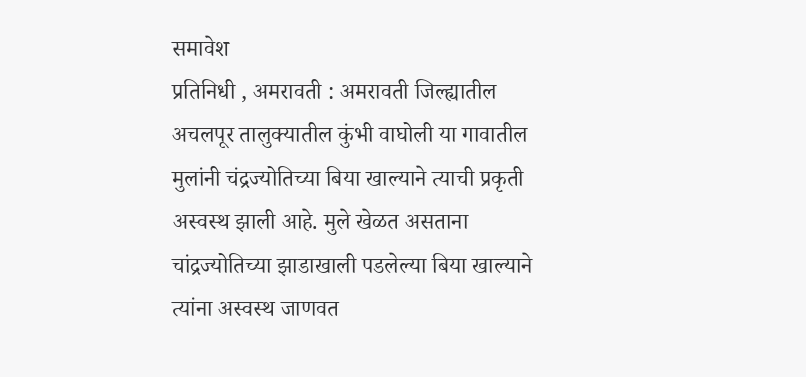समावेश
प्रतिनिधी , अमरावती : अमरावती जिल्ह्यातील अचलपूर तालुक्यातील कुंभी वाघोली या गावातील मुलांनी चंद्रज्योतिच्या बिया खाल्याने त्याची प्रकृती अस्वस्थ झाली आहे. मुले खेळत असताना चांद्रज्योतिच्या झाडाखाली पडलेल्या बिया खाल्याने त्यांना अस्वस्थ जाणवत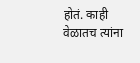होतं. काही वेळातच त्यांना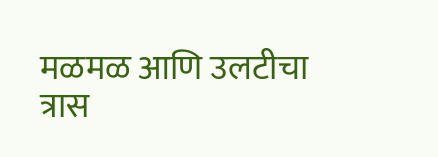मळमळ आणि उलटीचा त्रास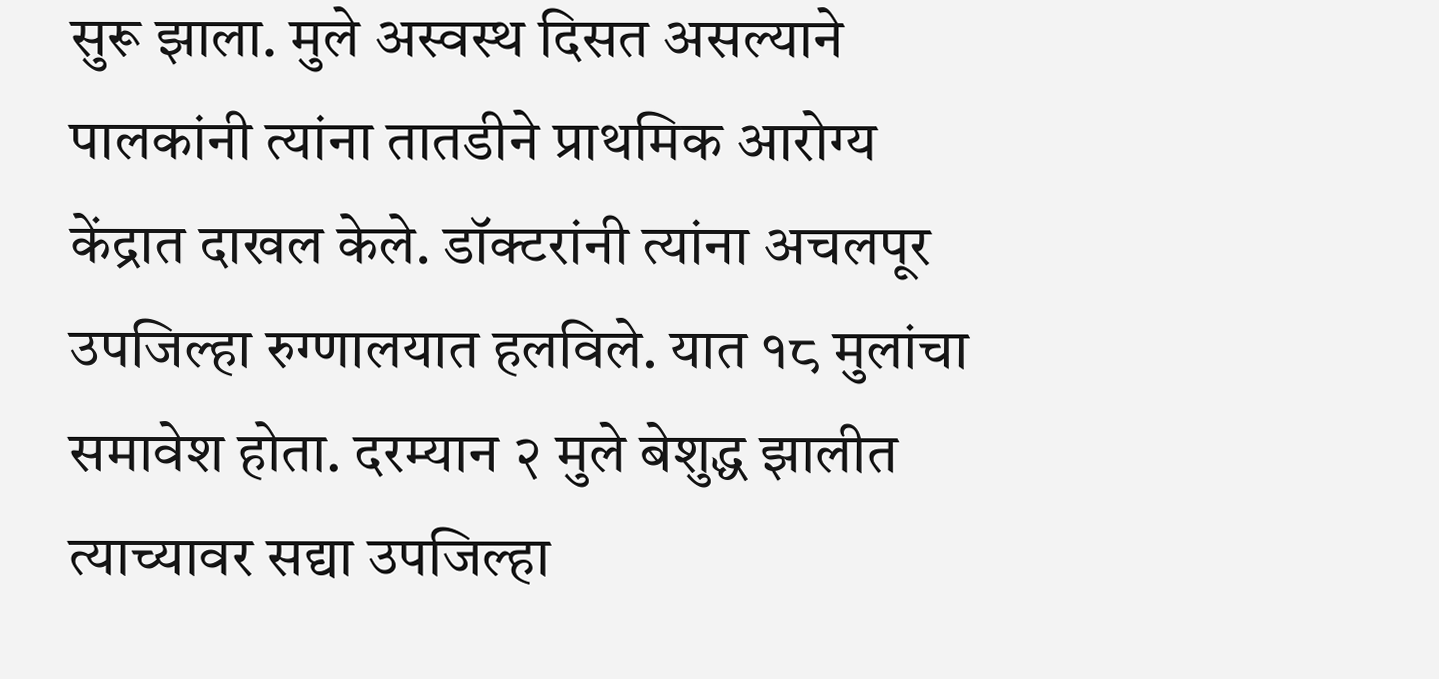सुरू झाला. मुले अस्वस्थ दिसत असल्याने पालकांनी त्यांना तातडीने प्राथमिक आरोग्य केंद्रात दाखल केले. डॉक्टरांनी त्यांना अचलपूर उपजिल्हा रुग्णालयात हलविले. यात १८ मुलांचा समावेश होता. दरम्यान २ मुले बेशुद्ध झालीत त्याच्यावर सद्या उपजिल्हा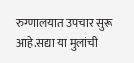रुग्णालयात उपचार सुरू आहे.सद्या या मुलांची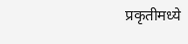प्रकृतीमध्ये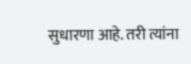सुधारणा आहे. तरी त्यांना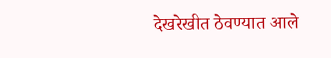देखरेखीत ठेवण्यात आले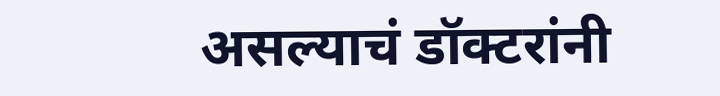असल्याचं डॉक्टरांनी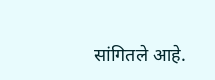सांगितले आहे.